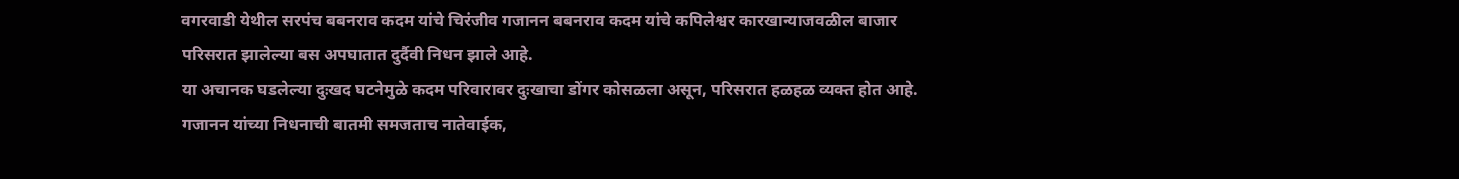वगरवाडी येथील सरपंच बबनराव कदम यांचे चिरंजीव गजानन बबनराव कदम यांचे कपिलेश्वर कारखान्याजवळील बाजार परिसरात झालेल्या बस अपघातात दुर्दैवी निधन झाले आहे.
या अचानक घडलेल्या दुःखद घटनेमुळे कदम परिवारावर दुःखाचा डोंगर कोसळला असून, परिसरात हळहळ व्यक्त होत आहे. गजानन यांच्या निधनाची बातमी समजताच नातेवाईक,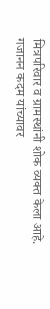मित्रपरिवार व ग्रामस्थांनी शोक व्यक्त केला आहे.
गजानन कदम यांच्यावर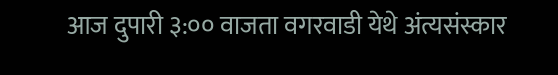आज दुपारी ३:०० वाजता वगरवाडी येथे अंत्यसंस्कार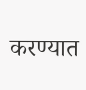करण्यात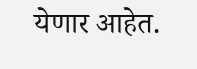येणार आहेत.